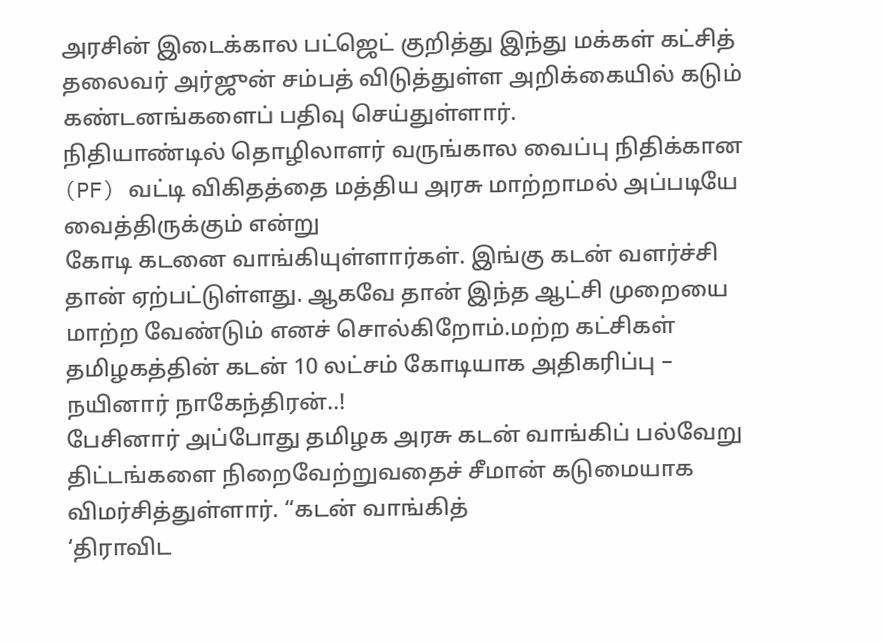அரசின் இடைக்கால பட்ஜெட் குறித்து இந்து மக்கள் கட்சித் தலைவர் அர்ஜுன் சம்பத் விடுத்துள்ள அறிக்கையில் கடும் கண்டனங்களைப் பதிவு செய்துள்ளார்.
நிதியாண்டில் தொழிலாளர் வருங்கால வைப்பு நிதிக்கான (PF) வட்டி விகிதத்தை மத்திய அரசு மாற்றாமல் அப்படியே வைத்திருக்கும் என்று
கோடி கடனை வாங்கியுள்ளார்கள். இங்கு கடன் வளர்ச்சி தான் ஏற்பட்டுள்ளது. ஆகவே தான் இந்த ஆட்சி முறையை மாற்ற வேண்டும் எனச் சொல்கிறோம்.மற்ற கட்சிகள்
தமிழகத்தின் கடன் 10 லட்சம் கோடியாக அதிகரிப்பு – நயினார் நாகேந்திரன்..!
பேசினார் அப்போது தமிழக அரசு கடன் வாங்கிப் பல்வேறு திட்டங்களை நிறைவேற்றுவதைச் சீமான் கடுமையாக விமர்சித்துள்ளார். “கடன் வாங்கித்
‘திராவிட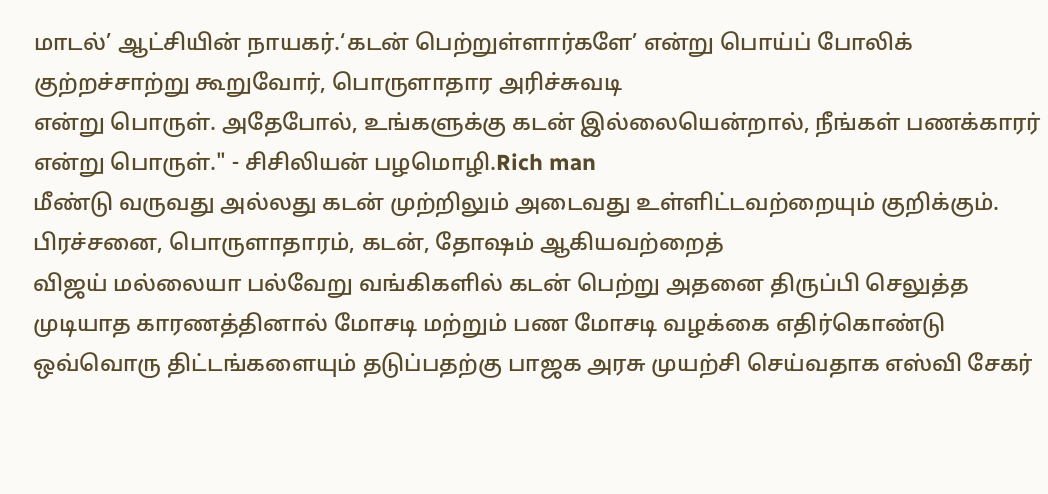மாடல்’ ஆட்சியின் நாயகர்.‘கடன் பெற்றுள்ளார்களே’ என்று பொய்ப் போலிக் குற்றச்சாற்று கூறுவோர், பொருளாதார அரிச்சுவடி
என்று பொருள். அதேபோல், உங்களுக்கு கடன் இல்லையென்றால், நீங்கள் பணக்காரர் என்று பொருள்." - சிசிலியன் பழமொழி.Rich man
மீண்டு வருவது அல்லது கடன் முற்றிலும் அடைவது உள்ளிட்டவற்றையும் குறிக்கும். பிரச்சனை, பொருளாதாரம், கடன், தோஷம் ஆகியவற்றைத்
விஜய் மல்லையா பல்வேறு வங்கிகளில் கடன் பெற்று அதனை திருப்பி செலுத்த முடியாத காரணத்தினால் மோசடி மற்றும் பண மோசடி வழக்கை எதிர்கொண்டு
ஒவ்வொரு திட்டங்களையும் தடுப்பதற்கு பாஜக அரசு முயற்சி செய்வதாக எஸ்வி சேகர்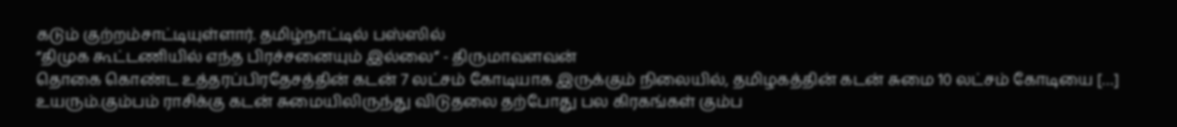கடும் குற்றம்சாட்டியுள்ளார். தமிழ்நாட்டில் பஸ்ஸில்
“திமுக கூட்டணியில் எந்த பிரச்சனையும் இல்லை” - திருமாவளவன்
தொகை கொண்ட உத்தரப்பிரதேசத்தின் கடன் 7 லட்சம் கோடியாக இருக்கும் நிலையில், தமிழகத்தின் கடன் சுமை 10 லட்சம் கோடியை […]
உயரும்.கும்பம் ராசிக்கு கடன் சுமையிலிருந்து விடுதலை தற்போது பல கிரகங்கள் கும்ப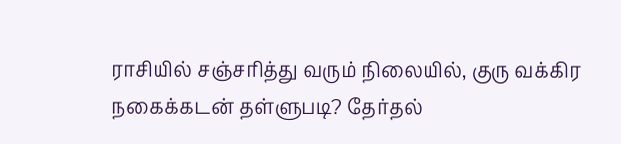ராசியில் சஞ்சரித்து வரும் நிலையில், குரு வக்கிர
நகைக்கடன் தள்ளுபடி? தேர்தல்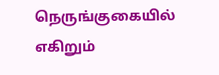நெருங்குகையில் எகிறும்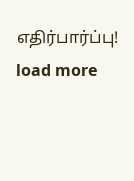எதிர்பார்ப்பு!
load more